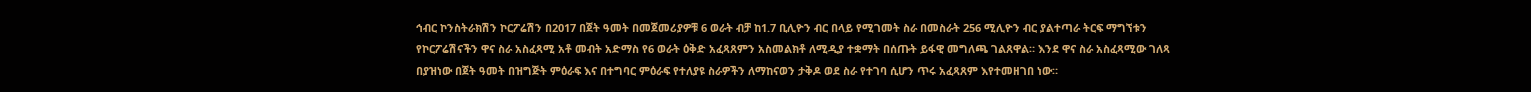ኅብር ኮንስትራክሽን ኮርፖሬሽን በ2017 በጀት ዓመት በመጀመሪያዎቹ 6 ወራት ብቻ ከ1.7 ቢሊዮን ብር በላይ የሚገመት ስራ በመስራት 256 ሚሊዮን ብር ያልተጣራ ትርፍ ማግኘቱን የኮርፖሬሽናችን ዋና ስራ አስፈጻሚ አቶ መብት አድማስ የ6 ወራት ዕቅድ አፈጻጸምን አስመልክቶ ለሚዲያ ተቋማት በሰጡት ይፋዊ መግለጫ ገልጸዋል። እንደ ዋና ስራ አስፈጻሚው ገለጻ በያዝነው በጀት ዓመት በዝግጅት ምዕራፍ እና በተግባር ምዕራፍ የተለያዩ ስራዎችን ለማከናወን ታቅዶ ወደ ስራ የተገባ ሲሆን ጥሩ አፈጻጸም እየተመዘገበ ነው።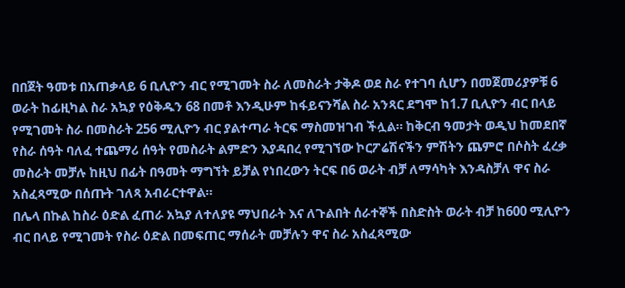በበጀት ዓመቱ በአጠቃላይ 6 ቢሊዮን ብር የሚገመት ስራ ለመስራት ታቅዶ ወደ ስራ የተገባ ሲሆን በመጀመሪያዎቹ 6 ወራት ከፊዚካል ስራ አኳያ የዕቅዱን 68 በመቶ እንዲሁም ከፋይናንሻል ስራ አንጻር ደግሞ ከ1.7 ቢሊዮን ብር በላይ የሚገመት ስራ በመስራት 256 ሚሊዮን ብር ያልተጣራ ትርፍ ማስመዝገብ ችሏል። ከቅርብ ዓመታት ወዲህ ከመደበኛ የስራ ሰዓት ባለፈ ተጨማሪ ሰዓት የመስራት ልምድን እያዳበረ የሚገኘው ኮርፖሬሽናችን ምሽትን ጨምሮ በሶስት ፈረቃ መስራት መቻሉ ከዚህ በፊት በዓመት ማግኘት ይቻል የነበረውን ትርፍ በ6 ወራት ብቻ ለማሳካት እንዳስቻለ ዋና ስራ አስፈጻሚው በሰጡት ገለጻ አብራርተዋል።
በሌላ በኩል ከስራ ዕድል ፈጠራ አኳያ ለተለያዩ ማህበራት እና ለጉልበት ሰራተኞች በስድስት ወራት ብቻ ከ600 ሚሊዮን ብር በላይ የሚገመት የስራ ዕድል በመፍጠር ማሰራት መቻሉን ዋና ስራ አስፈጻሚው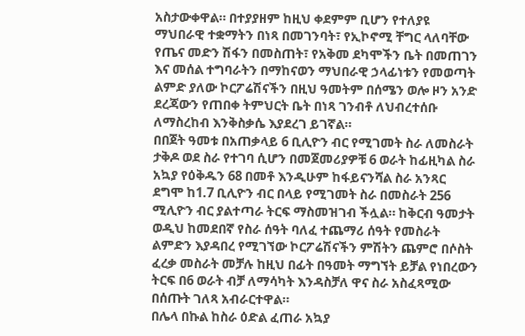አስታውቀዋል። በተያያዘም ከዚህ ቀደምም ቢሆን የተለያዩ ማህበራዊ ተቋማትን በነጻ በመገንባት፣ የኢኮኖሚ ቸግር ላለባቸው የጤና መድን ሽፋን በመስጠት፣ የአቅመ ደካሞችን ቤት በመጠገን እና መሰል ተግባራትን በማከናወን ማህበራዊ ኃላፊነቱን የመወጣት ልምድ ያለው ኮርፖሬሽናችን በዚህ ዓመትም በሰሜን ወሎ ዞን አንድ ደረጃውን የጠበቀ ትምህርት ቤት በነጻ ገንብቶ ለህብረተሰቡ ለማስረከብ እንቅስቃሴ እያደረገ ይገኛል።
በበጀት ዓመቱ በአጠቃላይ 6 ቢሊዮን ብር የሚገመት ስራ ለመስራት ታቅዶ ወደ ስራ የተገባ ሲሆን በመጀመሪያዎቹ 6 ወራት ከፊዚካል ስራ አኳያ የዕቅዱን 68 በመቶ እንዲሁም ከፋይናንሻል ስራ አንጻር ደግሞ ከ1.7 ቢሊዮን ብር በላይ የሚገመት ስራ በመስራት 256 ሚሊዮን ብር ያልተጣራ ትርፍ ማስመዝገብ ችሏል። ከቅርብ ዓመታት ወዲህ ከመደበኛ የስራ ሰዓት ባለፈ ተጨማሪ ሰዓት የመስራት ልምድን እያዳበረ የሚገኘው ኮርፖሬሽናችን ምሽትን ጨምሮ በሶስት ፈረቃ መስራት መቻሉ ከዚህ በፊት በዓመት ማግኘት ይቻል የነበረውን ትርፍ በ6 ወራት ብቻ ለማሳካት እንዳስቻለ ዋና ስራ አስፈጻሚው በሰጡት ገለጻ አብራርተዋል።
በሌላ በኩል ከስራ ዕድል ፈጠራ አኳያ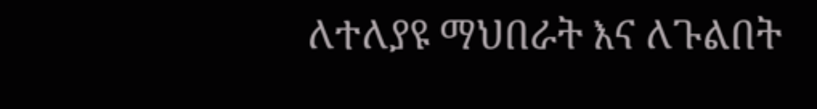ለተለያዩ ማህበራት እና ለጉልበት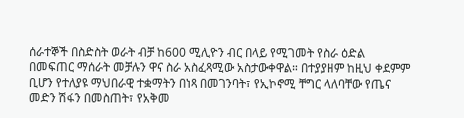ሰራተኞች በስድስት ወራት ብቻ ከ600 ሚሊዮን ብር በላይ የሚገመት የስራ ዕድል በመፍጠር ማሰራት መቻሉን ዋና ስራ አስፈጻሚው አስታውቀዋል። በተያያዘም ከዚህ ቀደምም ቢሆን የተለያዩ ማህበራዊ ተቋማትን በነጻ በመገንባት፣ የኢኮኖሚ ቸግር ላለባቸው የጤና መድን ሽፋን በመስጠት፣ የአቅመ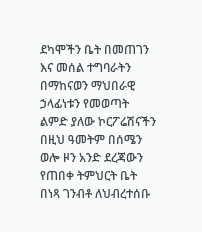ደካሞችን ቤት በመጠገን እና መሰል ተግባራትን በማከናወን ማህበራዊ ኃላፊነቱን የመወጣት ልምድ ያለው ኮርፖሬሽናችን በዚህ ዓመትም በሰሜን ወሎ ዞን አንድ ደረጃውን የጠበቀ ትምህርት ቤት በነጻ ገንብቶ ለህብረተሰቡ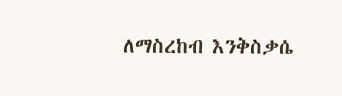ለማስረከብ እንቅስቃሴ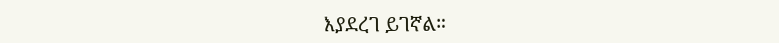እያደረገ ይገኛል።